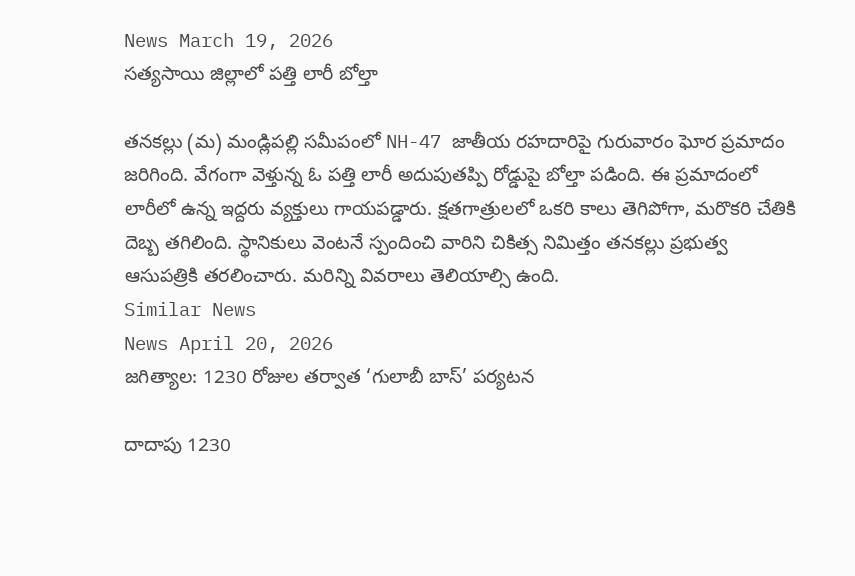News March 19, 2026
సత్యసాయి జిల్లాలో పత్తి లారీ బోల్తా

తనకల్లు (మ) మండ్లిపల్లి సమీపంలో NH-47 జాతీయ రహదారిపై గురువారం ఘోర ప్రమాదం జరిగింది. వేగంగా వెళ్తున్న ఓ పత్తి లారీ అదుపుతప్పి రోడ్డుపై బోల్తా పడింది. ఈ ప్రమాదంలో లారీలో ఉన్న ఇద్దరు వ్యక్తులు గాయపడ్డారు. క్షతగాత్రులలో ఒకరి కాలు తెగిపోగా, మరొకరి చేతికి దెబ్బ తగిలింది. స్థానికులు వెంటనే స్పందించి వారిని చికిత్స నిమిత్తం తనకల్లు ప్రభుత్వ ఆసుపత్రికి తరలించారు. మరిన్ని వివరాలు తెలియాల్సి ఉంది.
Similar News
News April 20, 2026
జగిత్యాల: 1230 రోజుల తర్వాత ‘గులాబీ బాస్’ పర్యటన

దాదాపు 1230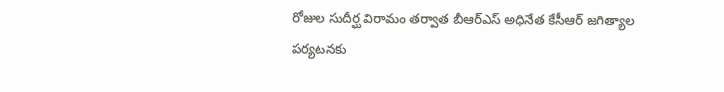రోజుల సుదీర్ఘ విరామం తర్వాత బీఆర్ఎస్ అధినేత కేసీఆర్ జగిత్యాల పర్యటనకు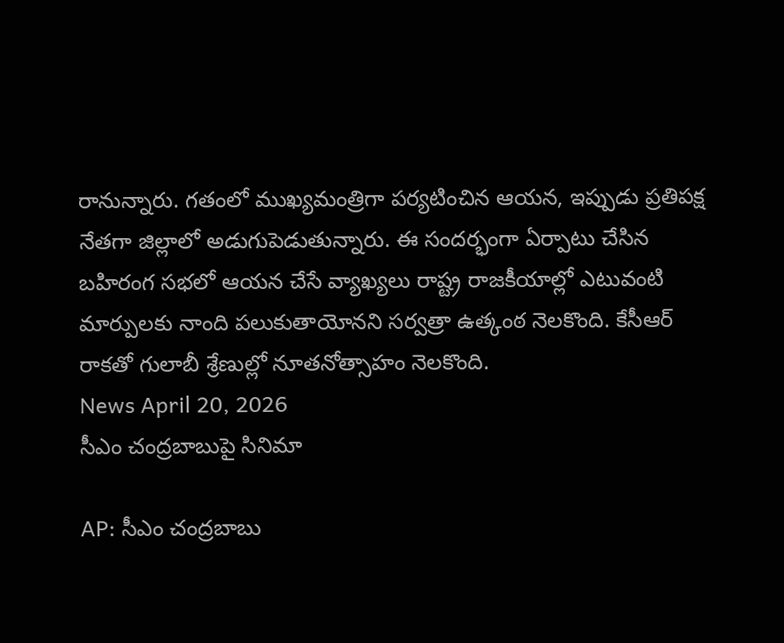రానున్నారు. గతంలో ముఖ్యమంత్రిగా పర్యటించిన ఆయన, ఇప్పుడు ప్రతిపక్ష నేతగా జిల్లాలో అడుగుపెడుతున్నారు. ఈ సందర్భంగా ఏర్పాటు చేసిన బహిరంగ సభలో ఆయన చేసే వ్యాఖ్యలు రాష్ట్ర రాజకీయాల్లో ఎటువంటి మార్పులకు నాంది పలుకుతాయోనని సర్వత్రా ఉత్కంఠ నెలకొంది. కేసీఆర్ రాకతో గులాబీ శ్రేణుల్లో నూతనోత్సాహం నెలకొంది.
News April 20, 2026
సీఎం చంద్రబాబుపై సినిమా

AP: సీఎం చంద్రబాబు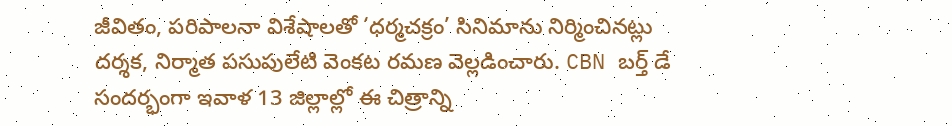జీవితం, పరిపాలనా విశేషాలతో ‘ధర్మచక్రం’ సినిమాను నిర్మించినట్లు దర్శక, నిర్మాత పసుపులేటి వెంకట రమణ వెల్లడించారు. CBN బర్త్ డే సందర్భంగా ఇవాళ 13 జిల్లాల్లో ఈ చిత్రాన్ని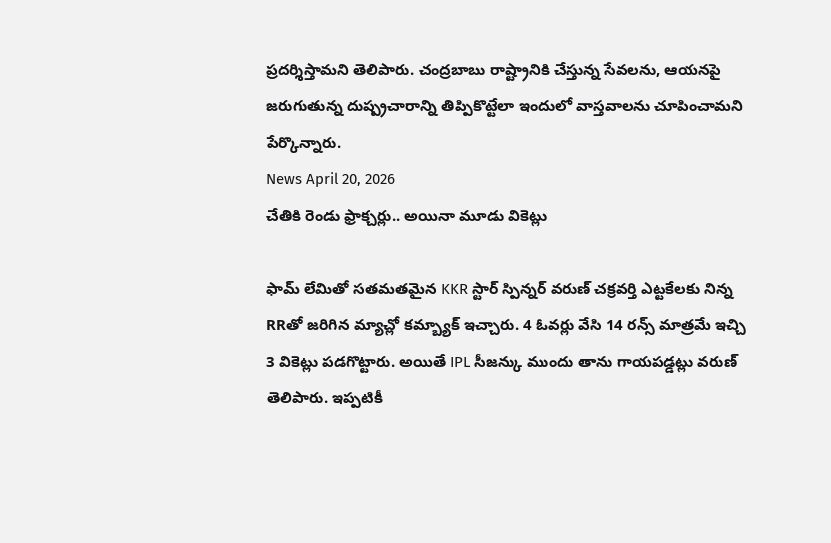ప్రదర్శిస్తామని తెలిపారు. చంద్రబాబు రాష్ట్రానికి చేస్తున్న సేవలను, ఆయనపై జరుగుతున్న దుష్ప్రచారాన్ని తిప్పికొట్టేలా ఇందులో వాస్తవాలను చూపించామని పేర్కొన్నారు.
News April 20, 2026
చేతికి రెండు ఫ్రాక్చర్లు.. అయినా మూడు వికెట్లు

ఫామ్ లేమితో సతమతమైన KKR స్టార్ స్పిన్నర్ వరుణ్ చక్రవర్తి ఎట్టకేలకు నిన్న RRతో జరిగిన మ్యాచ్లో కమ్బ్యాక్ ఇచ్చారు. 4 ఓవర్లు వేసి 14 రన్స్ మాత్రమే ఇచ్చి 3 వికెట్లు పడగొట్టారు. అయితే IPL సీజన్కు ముందు తాను గాయపడ్డట్లు వరుణ్ తెలిపారు. ఇప్పటికీ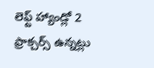లెఫ్ట్ హ్యాండ్లో 2 ఫ్రాక్చర్స్ ఉన్నట్లు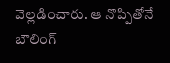వెల్లడించారు. ఆ నొప్పితోనే బౌలింగ్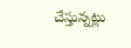చేస్తున్నట్లు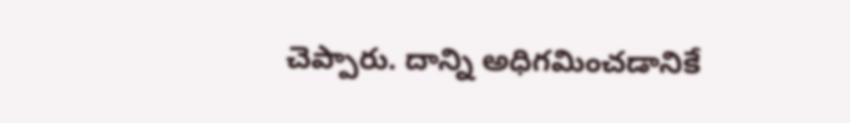చెప్పారు. దాన్ని అధిగమించడానికే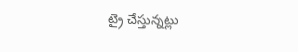ట్రై చేస్తున్నట్లు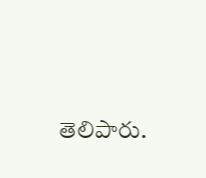తెలిపారు.